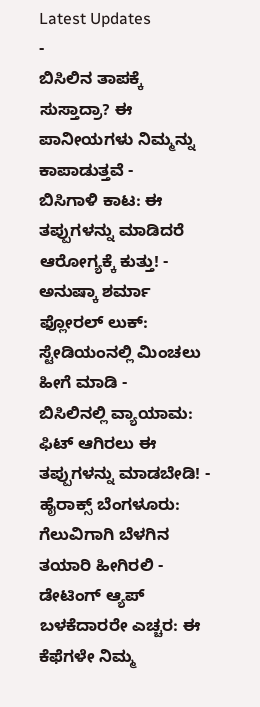Latest Updates
-
ಬಿಸಿಲಿನ ತಾಪಕ್ಕೆ ಸುಸ್ತಾದ್ರಾ? ಈ ಪಾನೀಯಗಳು ನಿಮ್ಮನ್ನು ಕಾಪಾಡುತ್ತವೆ -
ಬಿಸಿಗಾಳಿ ಕಾಟ: ಈ ತಪ್ಪುಗಳನ್ನು ಮಾಡಿದರೆ ಆರೋಗ್ಯಕ್ಕೆ ಕುತ್ತು! -
ಅನುಷ್ಕಾ ಶರ್ಮಾ ಫ್ಲೋರಲ್ ಲುಕ್: ಸ್ಟೇಡಿಯಂನಲ್ಲಿ ಮಿಂಚಲು ಹೀಗೆ ಮಾಡಿ -
ಬಿಸಿಲಿನಲ್ಲಿ ವ್ಯಾಯಾಮ: ಫಿಟ್ ಆಗಿರಲು ಈ ತಪ್ಪುಗಳನ್ನು ಮಾಡಬೇಡಿ! -
ಹೈರಾಕ್ಸ್ ಬೆಂಗಳೂರು: ಗೆಲುವಿಗಾಗಿ ಬೆಳಗಿನ ತಯಾರಿ ಹೀಗಿರಲಿ -
ಡೇಟಿಂಗ್ ಆ್ಯಪ್ ಬಳಕೆದಾರರೇ ಎಚ್ಚರ: ಈ ಕೆಫೆಗಳೇ ನಿಮ್ಮ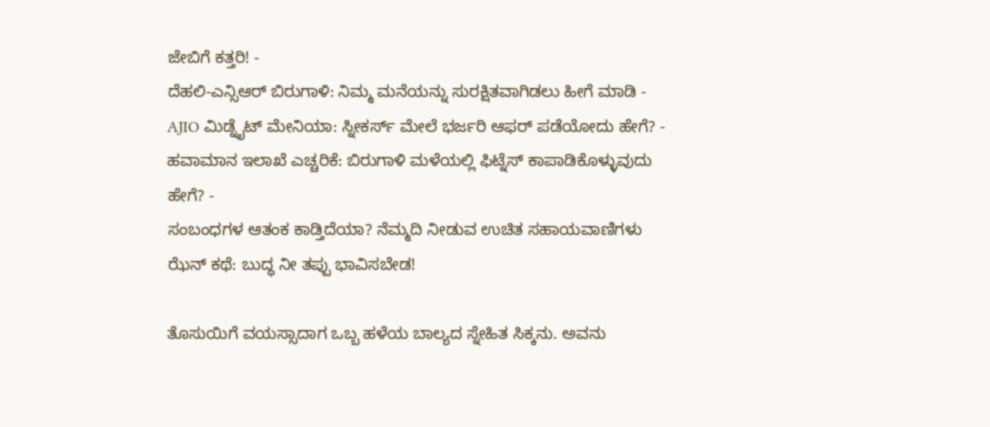ಜೇಬಿಗೆ ಕತ್ತರಿ! -
ದೆಹಲಿ-ಎನ್ಸಿಆರ್ ಬಿರುಗಾಳಿ: ನಿಮ್ಮ ಮನೆಯನ್ನು ಸುರಕ್ಷಿತವಾಗಿಡಲು ಹೀಗೆ ಮಾಡಿ -
AJIO ಮಿಡ್ನೈಟ್ ಮೇನಿಯಾ: ಸ್ನೀಕರ್ಸ್ ಮೇಲೆ ಭರ್ಜರಿ ಆಫರ್ ಪಡೆಯೋದು ಹೇಗೆ? -
ಹವಾಮಾನ ಇಲಾಖೆ ಎಚ್ಚರಿಕೆ: ಬಿರುಗಾಳಿ ಮಳೆಯಲ್ಲಿ ಫಿಟ್ನೆಸ್ ಕಾಪಾಡಿಕೊಳ್ಳುವುದು ಹೇಗೆ? -
ಸಂಬಂಧಗಳ ಆತಂಕ ಕಾಡ್ತಿದೆಯಾ? ನೆಮ್ಮದಿ ನೀಡುವ ಉಚಿತ ಸಹಾಯವಾಣಿಗಳು
ಝೆನ್ ಕಥೆ: ಬುದ್ಧ ನೀ ತಪ್ಪು ಭಾವಿಸಬೇಡ!

ತೊಸುಯಿಗೆ ವಯಸ್ಸಾದಾಗ ಒಬ್ಬ ಹಳೆಯ ಬಾಲ್ಯದ ಸ್ನೇಹಿತ ಸಿಕ್ಕನು. ಅವನು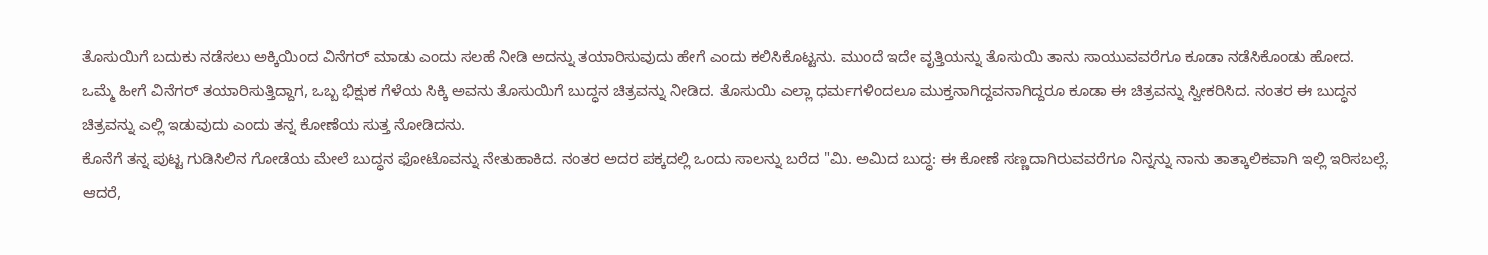ತೊಸುಯಿಗೆ ಬದುಕು ನಡೆಸಲು ಅಕ್ಕಿಯಿಂದ ವಿನೆಗರ್ ಮಾಡು ಎಂದು ಸಲಹೆ ನೀಡಿ ಅದನ್ನು ತಯಾರಿಸುವುದು ಹೇಗೆ ಎಂದು ಕಲಿಸಿಕೊಟ್ಟನು. ಮುಂದೆ ಇದೇ ವೃತ್ತಿಯನ್ನು ತೊಸುಯಿ ತಾನು ಸಾಯುವವರೆಗೂ ಕೂಡಾ ನಡೆಸಿಕೊಂಡು ಹೋದ.
ಒಮ್ಮೆ ಹೀಗೆ ವಿನೆಗರ್ ತಯಾರಿಸುತ್ತಿದ್ದಾಗ, ಒಬ್ಬ ಭಿಕ್ಷುಕ ಗೆಳೆಯ ಸಿಕ್ಕಿ ಅವನು ತೊಸುಯಿಗೆ ಬುದ್ಧನ ಚಿತ್ರವನ್ನು ನೀಡಿದ. ತೊಸುಯಿ ಎಲ್ಲಾ ಧರ್ಮಗಳಿಂದಲೂ ಮುಕ್ತನಾಗಿದ್ದವನಾಗಿದ್ದರೂ ಕೂಡಾ ಈ ಚಿತ್ರವನ್ನು ಸ್ವೀಕರಿಸಿದ. ನಂತರ ಈ ಬುದ್ಧನ ಚಿತ್ರವನ್ನು ಎಲ್ಲಿ ಇಡುವುದು ಎಂದು ತನ್ನ ಕೋಣೆಯ ಸುತ್ತ ನೋಡಿದನು.
ಕೊನೆಗೆ ತನ್ನ ಪುಟ್ಟ ಗುಡಿಸಿಲಿನ ಗೋಡೆಯ ಮೇಲೆ ಬುದ್ಧನ ಫೋಟೊವನ್ನು ನೇತುಹಾಕಿದ. ನಂತರ ಅದರ ಪಕ್ಕದಲ್ಲಿ ಒಂದು ಸಾಲನ್ನು ಬರೆದ "ಮಿ. ಅಮಿದ ಬುದ್ಧ: ಈ ಕೋಣೆ ಸಣ್ಣದಾಗಿರುವವರೆಗೂ ನಿನ್ನನ್ನು ನಾನು ತಾತ್ಕಾಲಿಕವಾಗಿ ಇಲ್ಲಿ ಇರಿಸಬಲ್ಲೆ. ಆದರೆ,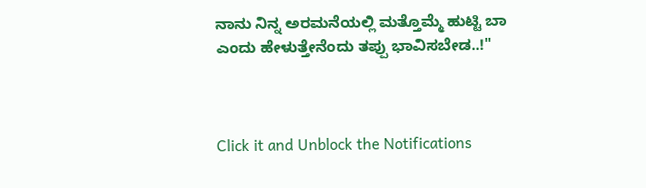ನಾನು ನಿನ್ನ ಅರಮನೆಯಲ್ಲಿ ಮತ್ತೊಮ್ಮೆ ಹುಟ್ಟಿ ಬಾ ಎಂದು ಹೇಳುತ್ತೇನೆಂದು ತಪ್ಪು ಭಾವಿಸಬೇಡ..!"



Click it and Unblock the Notifications